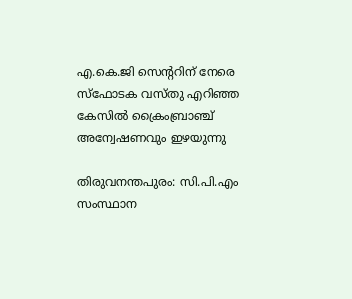എ.കെ.ജി സെന്ററിന് നേരെ സ്‌ഫോടക വസ്തു എറിഞ്ഞ കേസില്‍ ക്രൈംബ്രാഞ്ച് അന്വേഷണവും ഇഴയുന്നു

തിരുവനന്തപുരം: സി.പി.എം സംസ്ഥാന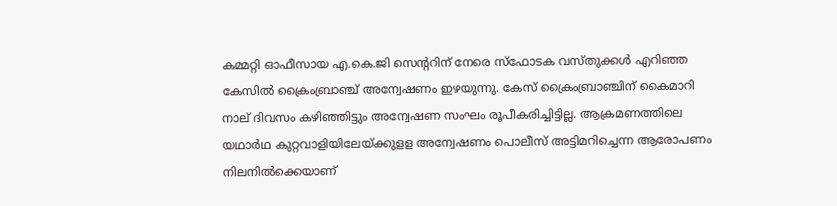കമ്മറ്റി ഓഫീസായ എ.കെ.ജി സെന്‍ററിന് നേരെ സ്ഫോടക വസ്തുക്കള്‍ എറിഞ്ഞ കേസില്‍ ക്രൈംബ്രാഞ്ച് അന്വേഷണം ഇഴയുന്നു. കേസ് ക്രൈംബ്രാഞ്ചിന് കൈമാറി നാല് ദിവസം കഴിഞ്ഞിട്ടും അന്വേഷണ സംഘം രൂപീകരിച്ചിട്ടില്ല. ആക്രമണത്തിലെ യഥാര്‍ഥ കുറ്റവാളിയിലേയ്ക്കുളള അന്വേഷണം പൊലീസ് അട്ടിമറിച്ചെന്ന ആരോപണം നിലനില്‍ക്കെയാണ്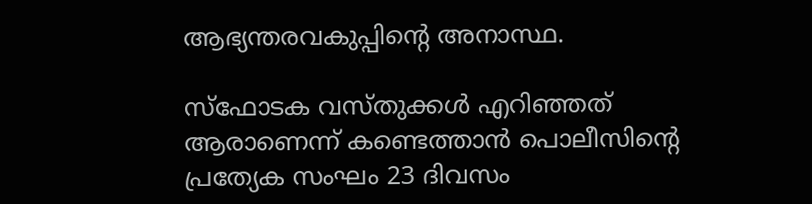ആഭ്യന്തരവകുപ്പിന്‍റെ അനാസ്ഥ.

സ്ഫോടക വസ്തുക്കള്‍ എറിഞ്ഞത് ആരാണെന്ന് കണ്ടെത്താന്‍ പൊലീസിന്‍റെ പ്രത്യേക സംഘം 23 ദിവസം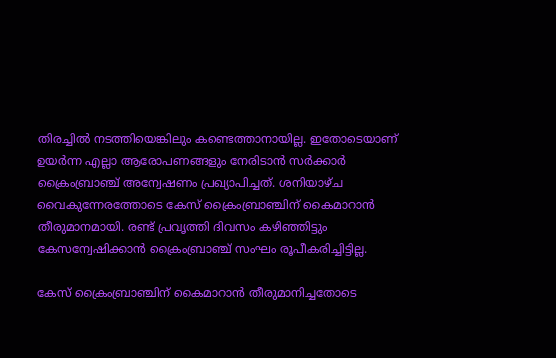തിരച്ചില്‍ നടത്തിയെങ്കിലും കണ്ടെത്താനായില്ല. ഇതോടെയാണ് ഉയര്‍ന്ന എല്ലാ ആരോപണങ്ങളും നേരിടാന്‍ സര്‍ക്കാര്‍ ക്രൈംബ്രാഞ്ച് അന്വേഷണം പ്രഖ്യാപിച്ചത്. ശനിയാഴ്ച വൈകുന്നേരത്തോടെ കേസ് ക്രൈംബ്രാഞ്ചിന് കൈമാറാന്‍ തീരുമാനമായി. രണ്ട് പ്രവൃത്തി ദിവസം കഴിഞ്ഞിട്ടും കേസന്വേഷിക്കാന്‍ ക്രൈംബ്രാഞ്ച് സംഘം രൂപീകരിച്ചിട്ടില്ല.

കേസ് ക്രൈംബ്രാഞ്ചിന് കൈമാറാന്‍ തീരുമാനിച്ചതോടെ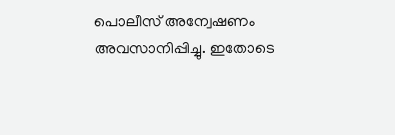പൊലീസ് അന്വേഷണം അവസാനിപ്പിച്ചു. ഇതോടെ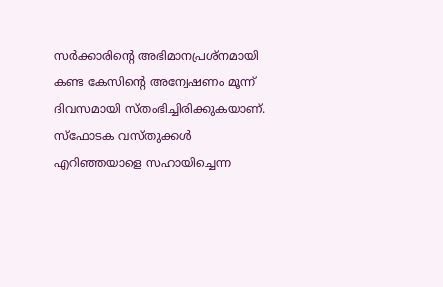സര്‍ക്കാരിന്റെ അഭിമാനപ്രശ്നമായി കണ്ട കേസിന്‍റെ അന്വേഷണം മൂന്ന് ദിവസമായി സ്തംഭിച്ചിരിക്കുകയാണ്. സ്ഫോടക വസ്തുക്കള്‍ എറിഞ്ഞയാളെ സഹായിച്ചെന്ന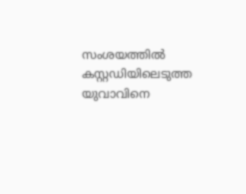സംശയത്തില്‍ കസ്റ്റഡിയിലെടുത്ത യുവാവിനെ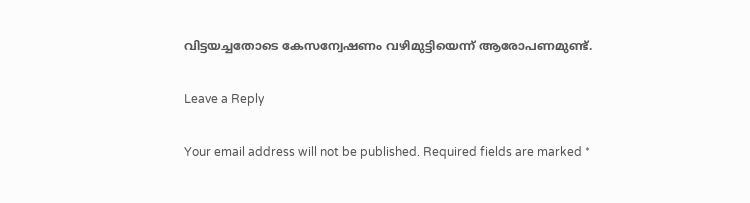വിട്ടയച്ചതോടെ കേസന്വേഷണം വഴിമുട്ടിയെന്ന് ആരോപണമുണ്ട്.

Leave a Reply

Your email address will not be published. Required fields are marked *